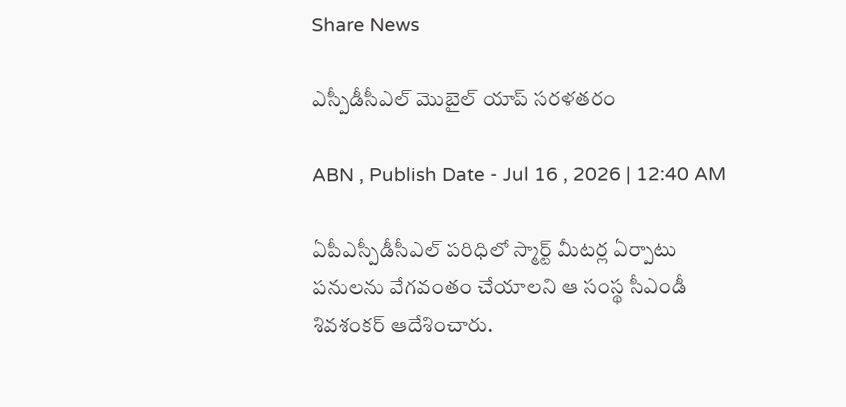Share News

ఎస్పీడీసీఎల్‌ మొబైల్‌ యాప్‌ సరళతరం

ABN , Publish Date - Jul 16 , 2026 | 12:40 AM

ఏపీఎస్పీడీసీఎల్‌ పరిధిలో స్మార్ట్‌ మీటర్ల ఏర్పాటు పనులను వేగవంతం చేయాలని ఆ సంస్థ సీఎండీ శివశంకర్‌ ఆదేశించారు.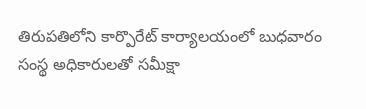తిరుపతిలోని కార్పొరేట్‌ కార్యాలయంలో బుధవారం సంస్థ అధికారులతో సమీక్షా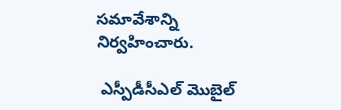సమావేశాన్ని నిర్వహించారు.

 ఎస్పీడీసీఎల్‌ మొబైల్‌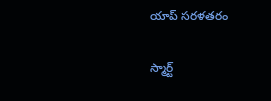యాప్‌ సరళతరం

స్మార్ట్‌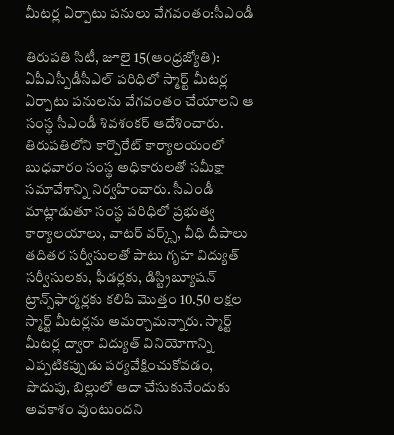మీటర్ల ఏర్పాటు పనులు వేగవంతం:సీఎండీ

తిరుపతి సిటీ, జూలై 15(ఆంధ్రజ్యోతి): ఏపీఎస్పీడీసీఎల్‌ పరిధిలో స్మార్ట్‌ మీటర్ల ఏర్పాటు పనులను వేగవంతం చేయాలని ఆ సంస్థ సీఎండీ శివశంకర్‌ ఆదేశించారు. తిరుపతిలోని కార్పొరేట్‌ కార్యాలయంలో బుధవారం సంస్థ అధికారులతో సమీక్షా సమావేశాన్ని నిర్వహించారు. సీఎండీ మాట్లాడుతూ సంస్థ పరిధిలో ప్రభుత్వ కార్యాలయాలు, వాటర్‌ వర్క్స్‌, వీధి దీపాలు తదితర సర్వీసులతో పాటు గృహ విద్యుత్‌ సర్వీసులకు, ఫీడర్లకు, డిస్ట్రిబ్యూషన్‌ ట్రాన్స్‌ఫార్మర్లకు కలిపి మొత్తం 10.50 లక్షల స్మార్ట్‌ మీటర్లను అమర్చామన్నారు. స్మార్ట్‌ మీటర్ల ద్వారా విద్యుత్‌ వినియోగాన్ని ఎప్పటికప్పుడు పర్యవేక్షించుకోవడం, పొదుపు, బిల్లులో ఆదా చేసుకునేందుకు అవకాశం వుంటుందని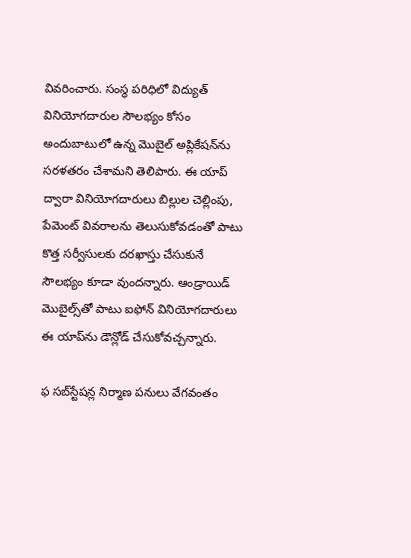వివరించారు. సంస్థ పరిధిలో విద్యుత్‌ వినియోగదారుల సౌలభ్యం కోసం అందుబాటులో ఉన్న మొబైల్‌ అప్లికేషన్‌ను సరళతరం చేశామని తెలిపారు. ఈ యాప్‌ ద్వారా వినియోగదారులు బిల్లుల చెల్లింపు, పేమెంట్‌ వివరాలను తెలుసుకోవడంతో పాటు కొత్త సర్వీసులకు దరఖాస్తు చేసుకునే సౌలభ్యం కూడా వుందన్నారు. ఆండ్రాయిడ్‌ మొబైల్స్‌తో పాటు ఐఫోన్‌ వినియోగదారులు ఈ యాప్‌ను డౌన్లోడ్‌ చేసుకోవచ్చన్నారు.

ఫ సబ్‌స్టేషన్ల నిర్మాణ పనులు వేగవంతం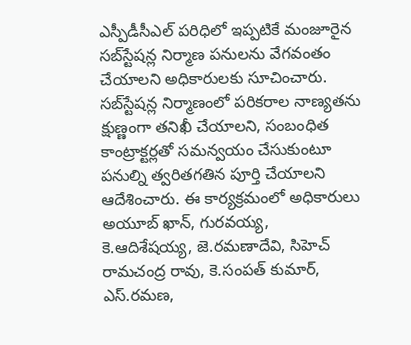ఎస్పీడీసీఎల్‌ పరిధిలో ఇప్పటికే మంజూరైన సబ్‌స్టేషన్ల నిర్మాణ పనులను వేగవంతం చేయాలని అధికారులకు సూచించారు. సబ్‌స్టేషన్ల నిర్మాణంలో పరికరాల నాణ్యతను క్షుణ్ణంగా తనిఖీ చేయాలని, సంబంధిత కాంట్రాక్టర్లతో సమన్వయం చేసుకుంటూ పనుల్ని త్వరితగతిన పూర్తి చేయాలని ఆదేశించారు. ఈ కార్యక్రమంలో అధికారులు అయూబ్‌ ఖాన్‌, గురవయ్య, కె.ఆదిశేషయ్య, జె.రమణాదేవి, సిహెచ్‌ రామచంద్ర రావు, కె.సంపత్‌ కుమార్‌, ఎస్‌.రమణ,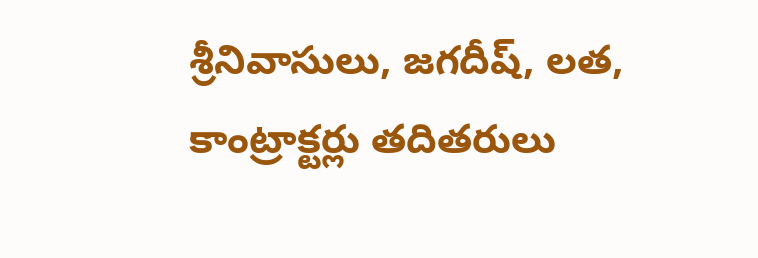శ్రీనివాసులు, జగదీష్‌, లత, కాంట్రాక్టర్లు తదితరులు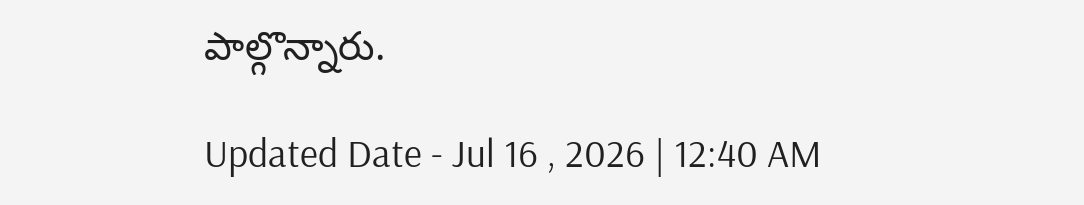పాల్గొన్నారు.

Updated Date - Jul 16 , 2026 | 12:40 AM